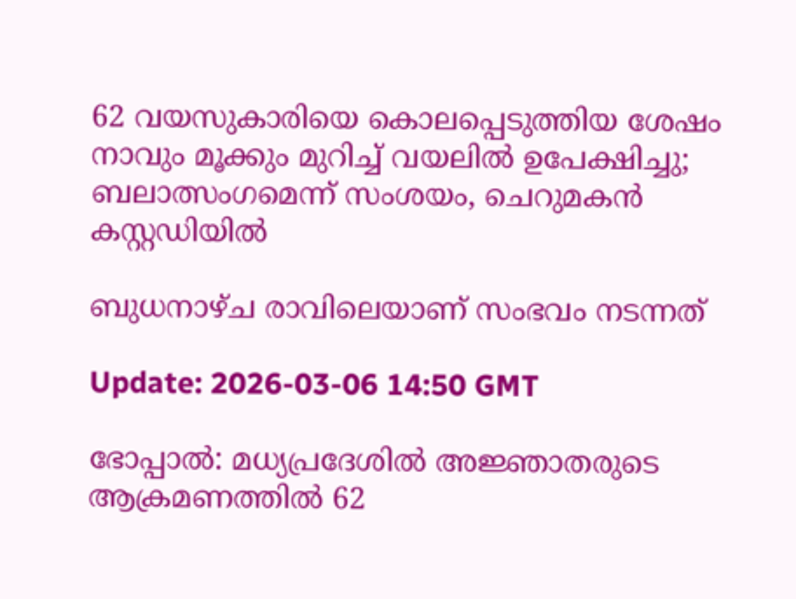62 വയസുകാരിയെ കൊലപ്പെടുത്തിയ ശേഷം നാവും മൂക്കും മുറിച്ച് വയലിൽ ഉപേക്ഷിച്ചു; ബലാത്സംഗമെന്ന് സംശയം, ചെറുമകൻ കസ്റ്റഡിയിൽ

ബുധനാഴ്ച രാവിലെയാണ് സംഭവം നടന്നത്

Update: 2026-03-06 14:50 GMT

ഭോപ്പാൽ: മധ്യപ്രദേശിൽ അജ്ഞാതരുടെ ആക്രമണത്തിൽ 62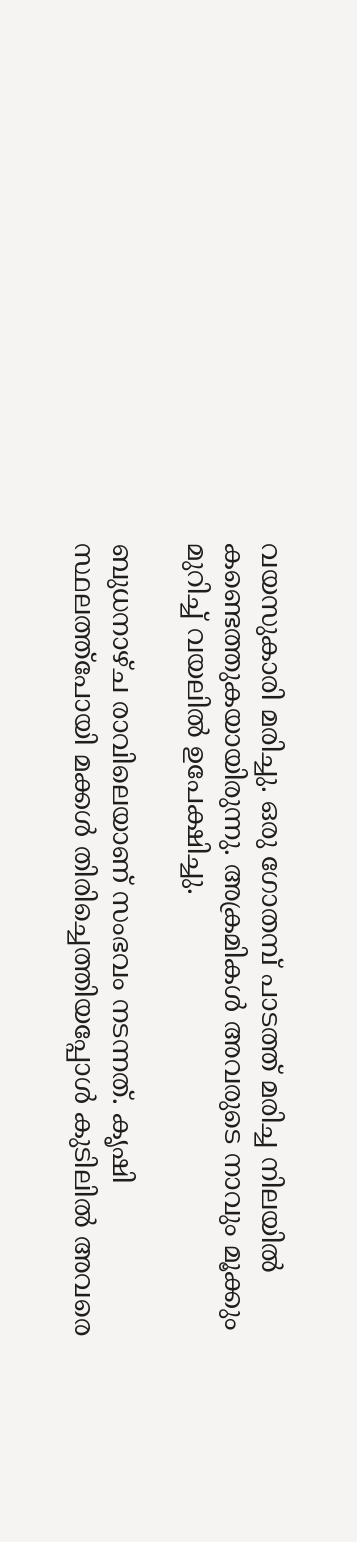വയസുകാരി മരിച്ചു. ഒരു ഗോതമ്പ് പാടത്ത് മരിച്ച നിലയിൽ കണ്ടെത്തുകയായിരുന്നു. അക്രമികൾ അവരുടെ നാവും മൂക്കും മുറിച്ച് വയലിൽ ഉപേക്ഷിച്ചു.

ബുധനാഴ്ച രാവിലെയാണ് സംഭവം നടന്നത്. കൃഷി സ്ഥലത്ത്പോയി മക്കൾ തിരിച്ചെത്തിയപ്പോൾ കുടിലിൽ അവരെ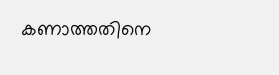കണാത്തതിനെ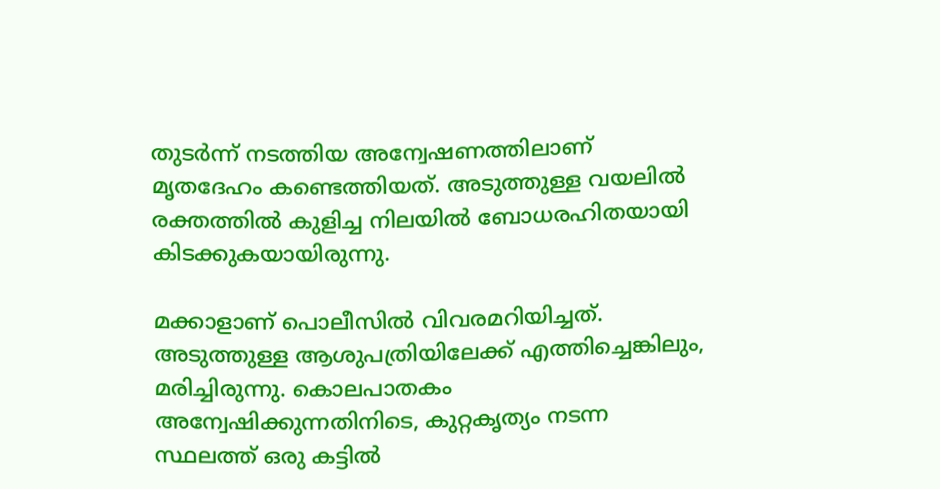തുടർന്ന് നടത്തിയ അന്വേഷണത്തിലാണ് മൃതദേഹം കണ്ടെത്തിയത്. അടുത്തുള്ള വയലിൽ രക്തത്തിൽ കുളിച്ച നിലയിൽ ബോധരഹിതയായി കിടക്കുകയായിരുന്നു.

മക്കാളാണ് പൊലീസിൽ വിവരമറിയിച്ചത്. അടുത്തുള്ള ആശുപത്രിയിലേക്ക് എത്തിച്ചെങ്കിലും, മരിച്ചിരുന്നു. കൊലപാതകം അന്വേഷിക്കുന്നതിനിടെ, കുറ്റകൃത്യം നടന്ന സ്ഥലത്ത് ഒരു കട്ടിൽ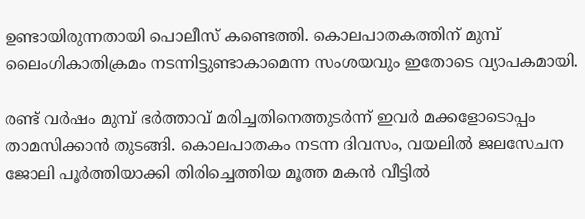ഉണ്ടായിരുന്നതായി പൊലീസ് കണ്ടെത്തി. കൊലപാതകത്തിന് മുമ്പ് ലൈംഗികാതിക്രമം നടന്നിട്ടുണ്ടാകാമെന്ന സംശയവും ഇതോടെ വ്യാപകമായി.

രണ്ട് വർഷം മുമ്പ് ഭർത്താവ് മരിച്ചതിനെത്തുടർന്ന് ഇവർ മക്കളോടൊപ്പം താമസിക്കാൻ തുടങ്ങി. കൊലപാതകം നടന്ന ദിവസം, വയലിൽ ജലസേചന ജോലി പൂർത്തിയാക്കി തിരിച്ചെത്തിയ മൂത്ത മകൻ വീട്ടിൽ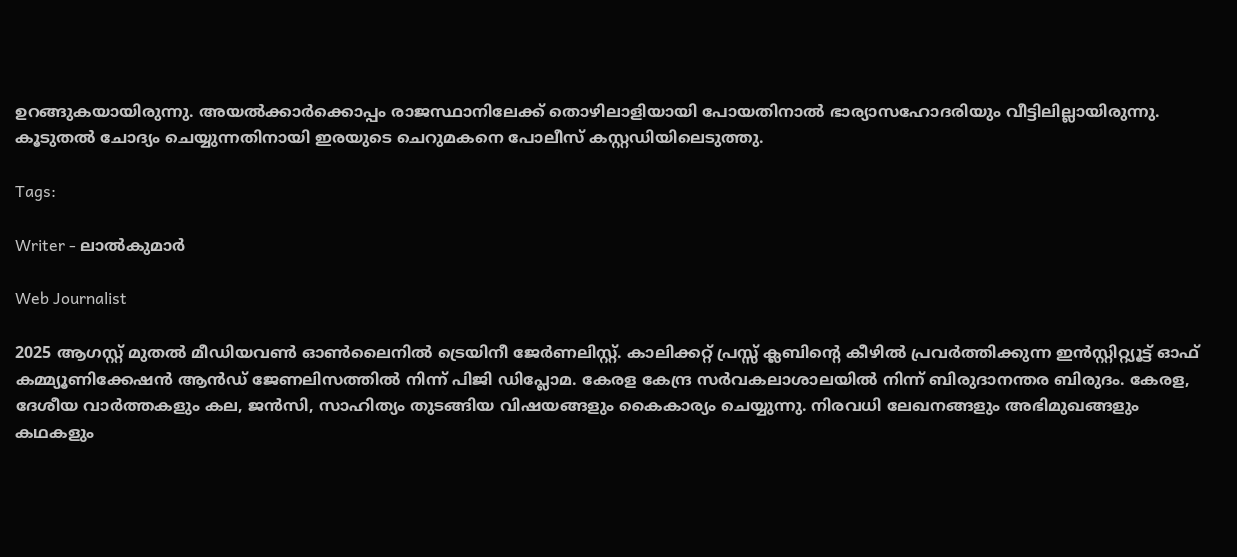ഉറങ്ങുകയായിരുന്നു. അയൽക്കാർക്കൊപ്പം രാജസ്ഥാനിലേക്ക് തൊഴിലാളിയായി പോയതിനാൽ ഭാര്യാസഹോദരിയും വീട്ടിലില്ലായിരുന്നു. കൂടുതൽ ചോദ്യം ചെയ്യുന്നതിനായി ഇരയുടെ ചെറുമകനെ പോലീസ് കസ്റ്റഡിയിലെടുത്തു.

Tags:

Writer - ലാൽകുമാർ

Web Journalist

2025 ആഗസ്റ്റ് മുതൽ മീഡിയവൺ ഓൺലൈനിൽ ട്രെയിനീ ജേർണലിസ്റ്റ്. കാലിക്കറ്റ് പ്രസ്സ് ക്ലബിന്റെ കീഴില്‍ പ്രവര്‍ത്തിക്കുന്ന ഇന്‍സ്റ്റിറ്റ്യൂട്ട് ഓഫ് കമ്മ്യൂണിക്കേഷന്‍ ആന്‍ഡ് ജേണലിസത്തിൽ നിന്ന് പിജി ഡിപ്ലോമ. കേരള കേന്ദ്ര സർവകലാശാലയിൽ നിന്ന് ബിരുദാനന്തര ബിരുദം. കേരള, ദേശീയ വാർത്തകളും കല, ജൻസി, സാഹിത്യം തുടങ്ങിയ വിഷയങ്ങളും കൈകാര്യം ചെയ്യുന്നു. നിരവധി ലേഖനങ്ങളും അഭിമുഖങ്ങളും കഥകളും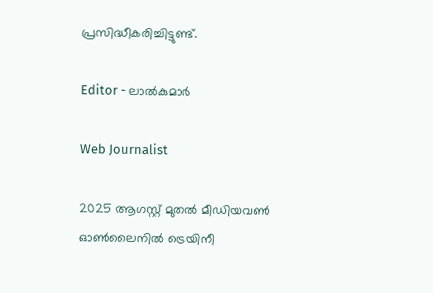പ്രസിദ്ധീകരിച്ചിട്ടുണ്ട്.

Editor - ലാൽകുമാർ

Web Journalist

2025 ആഗസ്റ്റ് മുതൽ മീഡിയവൺ ഓൺലൈനിൽ ട്രെയിനീ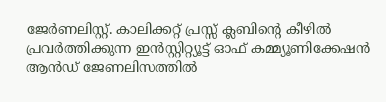ജേർണലിസ്റ്റ്. കാലിക്കറ്റ് പ്രസ്സ് ക്ലബിന്റെ കീഴില്‍ പ്രവര്‍ത്തിക്കുന്ന ഇന്‍സ്റ്റിറ്റ്യൂട്ട് ഓഫ് കമ്മ്യൂണിക്കേഷന്‍ ആന്‍ഡ് ജേണലിസത്തിൽ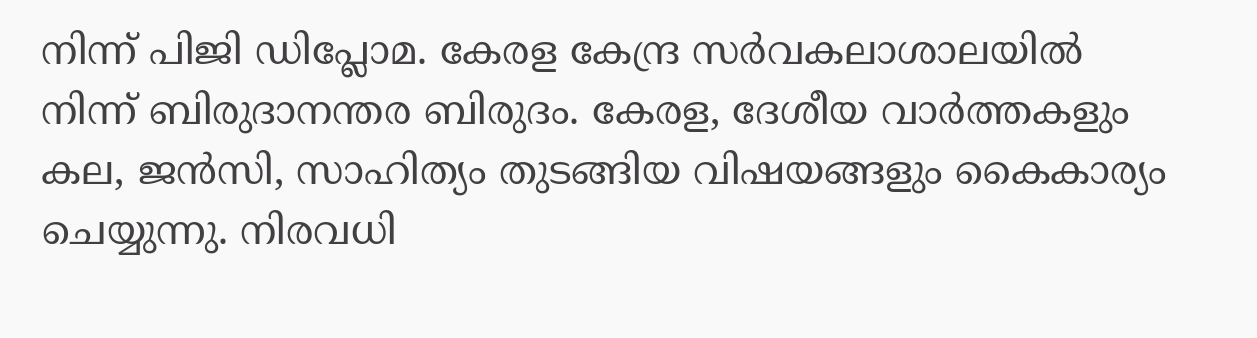നിന്ന് പിജി ഡിപ്ലോമ. കേരള കേന്ദ്ര സർവകലാശാലയിൽ നിന്ന് ബിരുദാനന്തര ബിരുദം. കേരള, ദേശീയ വാർത്തകളും കല, ജൻസി, സാഹിത്യം തുടങ്ങിയ വിഷയങ്ങളും കൈകാര്യം ചെയ്യുന്നു. നിരവധി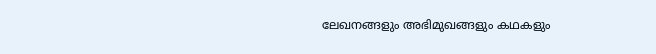ലേഖനങ്ങളും അഭിമുഖങ്ങളും കഥകളും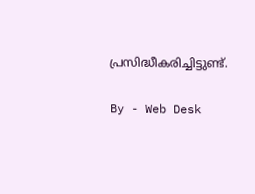പ്രസിദ്ധീകരിച്ചിട്ടുണ്ട്.

By - Web Desk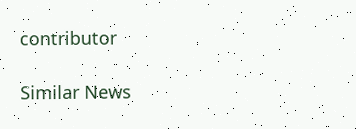contributor

Similar News